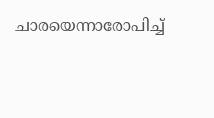ചാരയെന്നാരോപിച്ച്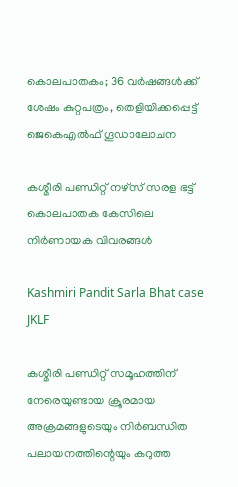കൊലപാതകം; 36 വര്‍ഷങ്ങള്‍ക്ക് ശേഷം കുറ്റപത്രം, തെളിയിക്കപ്പെട്ട് ജെകെഎല്‍ഫ് ഗൂഡാലോചന

കശ്മീരി പണ്ഡിറ്റ് നഴ്‌സ് സരള ഭട്ട് കൊലപാതക കേസിലെ നിര്‍ണായക വിവരങ്ങള്‍

Kashmiri Pandit Sarla Bhat case JKLF

കശ്മീരി പണ്ഡിറ്റ് സമൂഹത്തിന് നേരെയുണ്ടായ ക്രൂരമായ അക്രമങ്ങളുടെയും നിര്‍ബന്ധിത പലായനത്തിന്റെയും കറുത്ത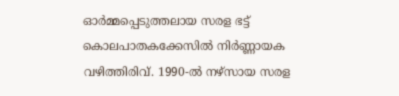ഓര്‍മ്മപ്പെടുത്തലായ സരള ഭട്ട് കൊലപാതകക്കേസില്‍ നിര്‍ണ്ണായക വഴിത്തിരിവ്. 1990-ല്‍ നഴ്സായ സരള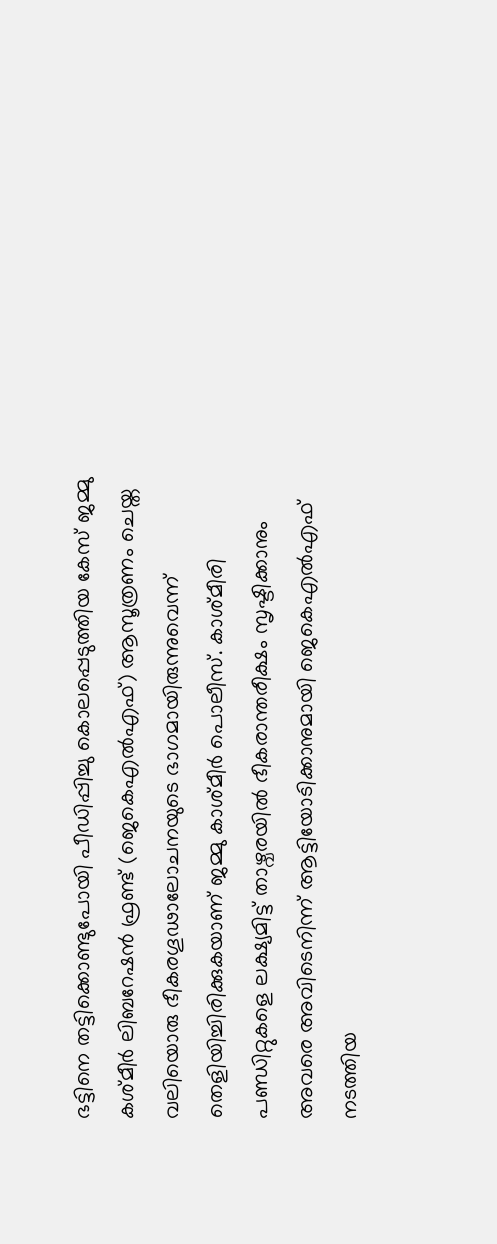ഭട്ടിനെ തട്ടിക്കൊണ്ടുപോയി പീഡിപ്പിച്ചു കൊലപ്പെടുത്തിയ കേസ് ജമ്മു കശ്മീര്‍ ലിബറേഷന്‍ ഫ്രണ്ട് (ജെകെഎല്‍എഫ്) ആസൂത്രണം ചെയ്ത വലിയൊരു ഭീകരഗൂഢാലോചനയുടെ ഭാഗമായിരുന്നുവെന്ന് തെളിയിച്ചിരിക്കുകയാണ് ജമ്മു കാശ്മീര്‍ പൊലീസ്. കാശ്മീരി പണ്ഡിറ്റുകളെ ലക്ഷ്യമിട്ട് താഴ്വരയില്‍ ഭീകരാന്തരീക്ഷം സൃഷ്ടിക്കാനും അവരെ അവിടെനിന്ന് ആട്ടിയോടിക്കാനുമായി ജെകെഎല്‍എഫ് നടത്തിയ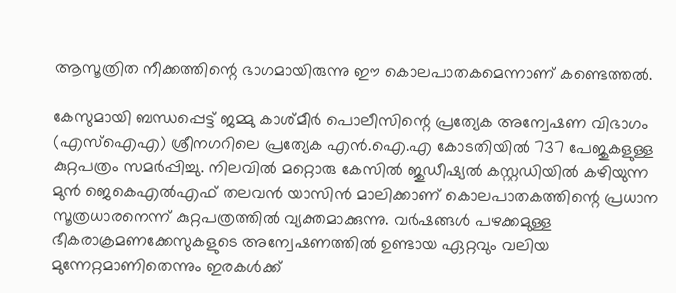ആസൂത്രിത നീക്കത്തിന്റെ ഭാഗമായിരുന്നു ഈ കൊലപാതകമെന്നാണ് കണ്ടെത്തല്‍.

കേസുമായി ബന്ധപ്പെട്ട് ജമ്മു കാശ്മീര്‍ പൊലീസിന്റെ പ്രത്യേക അന്വേഷണ വിഭാഗം (എസ്‌ഐഎ) ശ്രീനഗറിലെ പ്രത്യേക എന്‍.ഐ.എ കോടതിയില്‍ 737 പേജുകളുള്ള കുറ്റപത്രം സമര്‍പ്പിച്ചു. നിലവില്‍ മറ്റൊരു കേസില്‍ ജുഡീഷ്യല്‍ കസ്റ്റഡിയില്‍ കഴിയുന്ന മുന്‍ ജെകെഎല്‍എഫ് തലവന്‍ യാസിന്‍ മാലിക്കാണ് കൊലപാതകത്തിന്റെ പ്രധാന സൂത്രധാരനെന്ന് കുറ്റപത്രത്തില്‍ വ്യക്തമാക്കുന്നു. വര്‍ഷങ്ങള്‍ പഴക്കമുള്ള ഭീകരാക്രമണക്കേസുകളുടെ അന്വേഷണത്തില്‍ ഉണ്ടായ ഏറ്റവും വലിയ മുന്നേറ്റമാണിതെന്നും ഇരകള്‍ക്ക്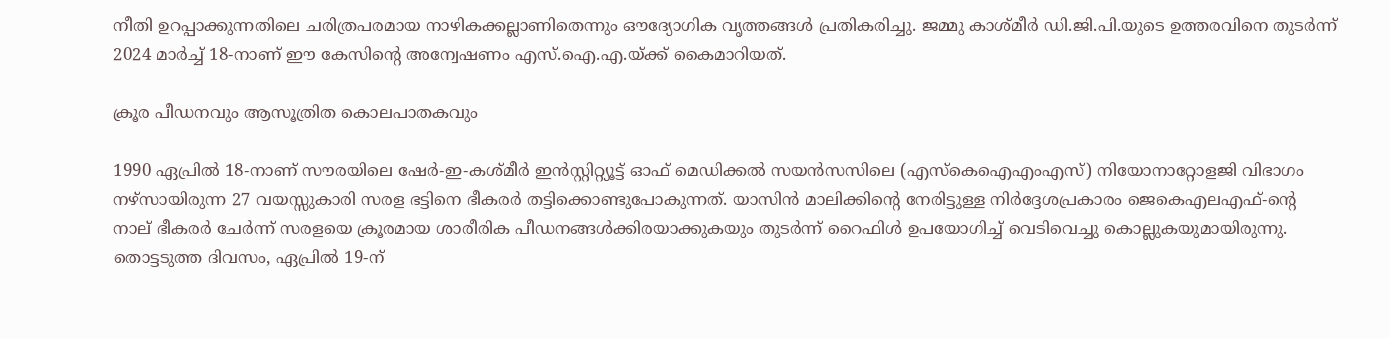നീതി ഉറപ്പാക്കുന്നതിലെ ചരിത്രപരമായ നാഴികക്കല്ലാണിതെന്നും ഔദ്യോഗിക വൃത്തങ്ങള്‍ പ്രതികരിച്ചു. ജമ്മു കാശ്മീര്‍ ഡി.ജി.പി.യുടെ ഉത്തരവിനെ തുടര്‍ന്ന് 2024 മാര്‍ച്ച് 18-നാണ് ഈ കേസിന്റെ അന്വേഷണം എസ്.ഐ.എ.യ്ക്ക് കൈമാറിയത്.

ക്രൂര പീഡനവും ആസൂത്രിത കൊലപാതകവും

1990 ഏപ്രില്‍ 18-നാണ് സൗരയിലെ ഷേര്‍-ഇ-കശ്മീര്‍ ഇന്‍സ്റ്റിറ്റ്യൂട്ട് ഓഫ് മെഡിക്കല്‍ സയന്‍സസിലെ (എസ്‌കെഐഎംഎസ്) നിയോനാറ്റോളജി വിഭാഗം നഴ്സായിരുന്ന 27 വയസ്സുകാരി സരള ഭട്ടിനെ ഭീകരര്‍ തട്ടിക്കൊണ്ടുപോകുന്നത്. യാസിന്‍ മാലിക്കിന്റെ നേരിട്ടുള്ള നിര്‍ദ്ദേശപ്രകാരം ജെകെഎലഎഫ്-ന്റെ നാല് ഭീകരര്‍ ചേര്‍ന്ന് സരളയെ ക്രൂരമായ ശാരീരിക പീഡനങ്ങള്‍ക്കിരയാക്കുകയും തുടര്‍ന്ന് റൈഫിള്‍ ഉപയോഗിച്ച് വെടിവെച്ചു കൊല്ലുകയുമായിരുന്നു. തൊട്ടടുത്ത ദിവസം, ഏപ്രില്‍ 19-ന്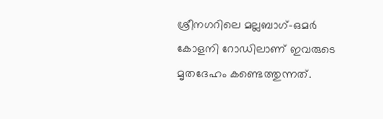ശ്രീനഗറിലെ മല്ലബാഗ്-ഒമര്‍ കോളനി റോഡിലാണ് ഇവരുടെ മൃതദേഹം കണ്ടെത്തുന്നത്.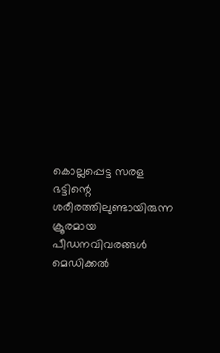കൊല്ലപ്പെട്ട സരള ഭട്ടിന്റെ ശരീരത്തിലുണ്ടായിരുന്ന ക്രൂരമായ പീഡനവിവരങ്ങള്‍ മെഡിക്കല്‍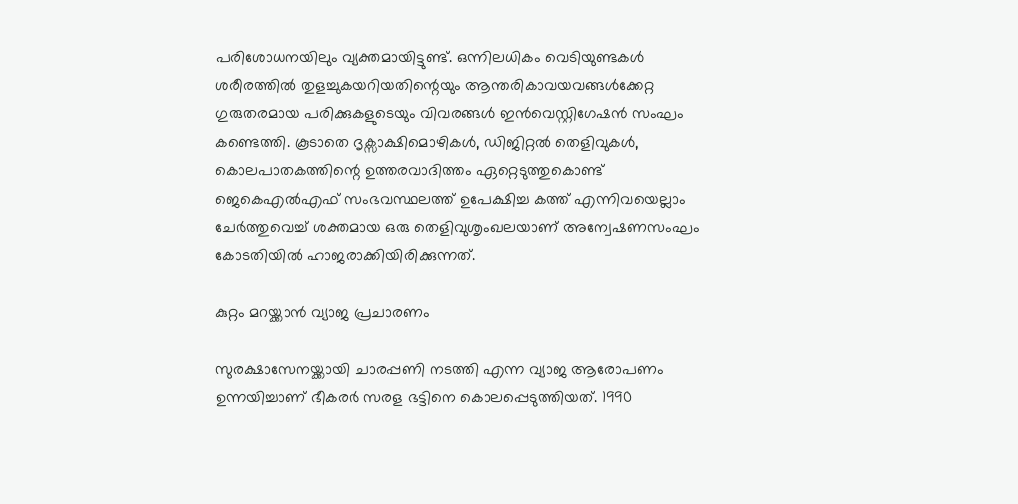പരിശോധനയിലും വ്യക്തമായിട്ടുണ്ട്. ഒന്നിലധികം വെടിയുണ്ടകള്‍ ശരീരത്തില്‍ തുളച്ചുകയറിയതിന്റെയും ആന്തരികാവയവങ്ങള്‍ക്കേറ്റ ഗുരുതരമായ പരിക്കുകളുടെയും വിവരങ്ങള്‍ ഇന്‍വെസ്റ്റിഗേഷന്‍ സംഘം കണ്ടെത്തി. കൂടാതെ ദൃക്സാക്ഷിമൊഴികള്‍, ഡിജിറ്റല്‍ തെളിവുകള്‍, കൊലപാതകത്തിന്റെ ഉത്തരവാദിത്തം ഏറ്റെടുത്തുകൊണ്ട് ജെകെഎല്‍എഫ് സംഭവസ്ഥലത്ത് ഉപേക്ഷിച്ച കത്ത് എന്നിവയെല്ലാം ചേര്‍ത്തുവെച്ച് ശക്തമായ ഒരു തെളിവുശൃംഖലയാണ് അന്വേഷണസംഘം കോടതിയില്‍ ഹാജരാക്കിയിരിക്കുന്നത്.

കുറ്റം മറയ്ക്കാന്‍ വ്യാജ പ്രചാരണം

സുരക്ഷാസേനയ്ക്കായി ചാരപ്പണി നടത്തി എന്ന വ്യാജ ആരോപണം ഉന്നയിച്ചാണ് ഭീകരര്‍ സരള ഭട്ടിനെ കൊലപ്പെടുത്തിയത്. 1990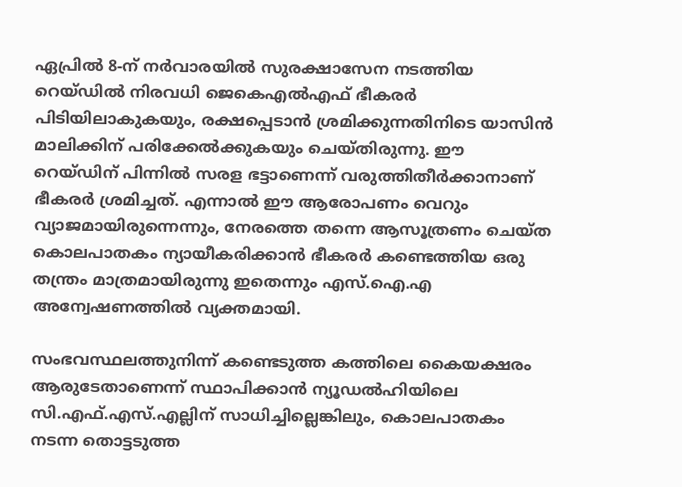ഏപ്രില്‍ 8-ന് നര്‍വാരയില്‍ സുരക്ഷാസേന നടത്തിയ റെയ്ഡില്‍ നിരവധി ജെകെഎല്‍എഫ് ഭീകരര്‍ പിടിയിലാകുകയും, രക്ഷപ്പെടാന്‍ ശ്രമിക്കുന്നതിനിടെ യാസിന്‍ മാലിക്കിന് പരിക്കേല്‍ക്കുകയും ചെയ്തിരുന്നു. ഈ റെയ്ഡിന് പിന്നില്‍ സരള ഭട്ടാണെന്ന് വരുത്തിതീര്‍ക്കാനാണ് ഭീകരര്‍ ശ്രമിച്ചത്. എന്നാല്‍ ഈ ആരോപണം വെറും വ്യാജമായിരുന്നെന്നും, നേരത്തെ തന്നെ ആസൂത്രണം ചെയ്ത കൊലപാതകം ന്യായീകരിക്കാന്‍ ഭീകരര്‍ കണ്ടെത്തിയ ഒരു തന്ത്രം മാത്രമായിരുന്നു ഇതെന്നും എസ്.ഐ.എ അന്വേഷണത്തില്‍ വ്യക്തമായി.

സംഭവസ്ഥലത്തുനിന്ന് കണ്ടെടുത്ത കത്തിലെ കൈയക്ഷരം ആരുടേതാണെന്ന് സ്ഥാപിക്കാന്‍ ന്യൂഡല്‍ഹിയിലെ സി.എഫ്.എസ്.എല്ലിന് സാധിച്ചില്ലെങ്കിലും, കൊലപാതകം നടന്ന തൊട്ടടുത്ത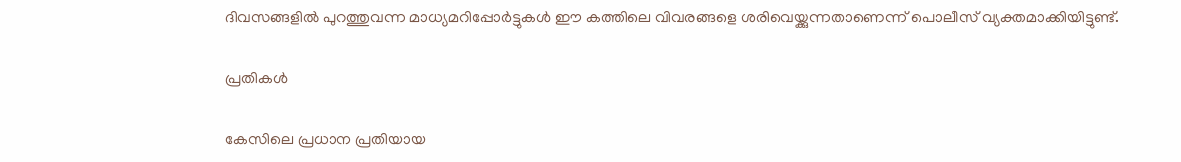ദിവസങ്ങളില്‍ പുറത്തുവന്ന മാധ്യമറിപ്പോര്‍ട്ടുകള്‍ ഈ കത്തിലെ വിവരങ്ങളെ ശരിവെയ്ക്കുന്നതാണെന്ന് പൊലീസ് വ്യക്തമാക്കിയിട്ടുണ്ട്.

പ്രതികള്‍

കേസിലെ പ്രധാന പ്രതിയായ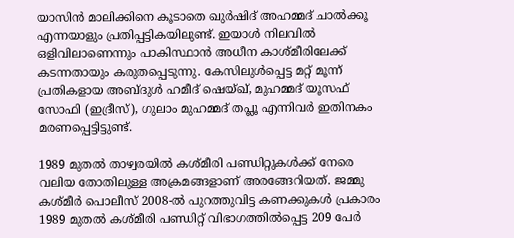യാസിന്‍ മാലിക്കിനെ കൂടാതെ ഖുര്‍ഷിദ് അഹമ്മദ് ചാല്‍ക്കൂ എന്നയാളും പ്രതിപ്പട്ടികയിലുണ്ട്. ഇയാള്‍ നിലവില്‍ ഒളിവിലാണെന്നും പാകിസ്ഥാന്‍ അധീന കാശ്മീരിലേക്ക് കടന്നതായും കരുതപ്പെടുന്നു. കേസിലുള്‍പ്പെട്ട മറ്റ് മൂന്ന് പ്രതികളായ അബ്ദുള്‍ ഹമീദ് ഷെയ്ഖ്, മുഹമ്മദ് യൂസഫ് സോഫി (ഇദ്രീസ്), ഗുലാം മുഹമ്മദ് തപ്ലൂ എന്നിവര്‍ ഇതിനകം മരണപ്പെട്ടിട്ടുണ്ട്.

1989 മുതല്‍ താഴ്വരയില്‍ കശ്മീരി പണ്ഡിറ്റുകള്‍ക്ക് നേരെ വലിയ തോതിലുള്ള അക്രമങ്ങളാണ് അരങ്ങേറിയത്. ജമ്മു കശ്മീര്‍ പൊലീസ് 2008-ല്‍ പുറത്തുവിട്ട കണക്കുകള്‍ പ്രകാരം 1989 മുതല്‍ കശ്മീരി പണ്ഡിറ്റ് വിഭാഗത്തില്‍പ്പെട്ട 209 പേര്‍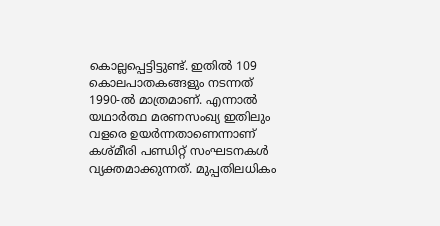കൊല്ലപ്പെട്ടിട്ടുണ്ട്. ഇതില്‍ 109 കൊലപാതകങ്ങളും നടന്നത് 1990-ല്‍ മാത്രമാണ്. എന്നാല്‍ യഥാര്‍ത്ഥ മരണസംഖ്യ ഇതിലും വളരെ ഉയര്‍ന്നതാണെന്നാണ് കശ്മീരി പണ്ഡിറ്റ് സംഘടനകള്‍ വ്യക്തമാക്കുന്നത്. മുപ്പതിലധികം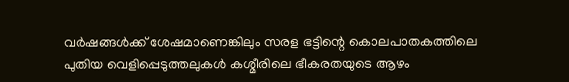വര്‍ഷങ്ങള്‍ക്ക് ശേഷമാണെങ്കിലും സരള ഭട്ടിന്റെ കൊലപാതകത്തിലെ പുതിയ വെളിപ്പെടുത്തലുകള്‍ കശ്മീരിലെ ഭീകരതയുടെ ആഴം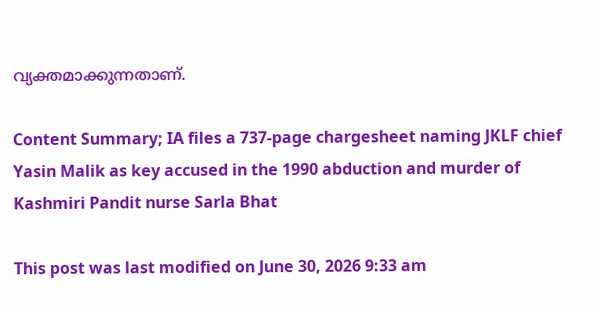വ്യക്തമാക്കുന്നതാണ്.

Content Summary; IA files a 737-page chargesheet naming JKLF chief Yasin Malik as key accused in the 1990 abduction and murder of Kashmiri Pandit nurse Sarla Bhat

This post was last modified on June 30, 2026 9:33 am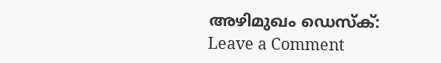അഴിമുഖം ഡെസ്‌ക്:
Leave a Comment